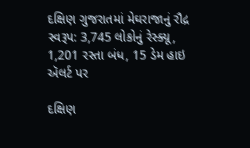દક્ષિણ ગુજરાતમાં મેઘરાજાનું રૌદ્ર સ્વરૂપ: 3,745 લોકોનું રેસ્ક્યૂ, 1,201 રસ્તા બંધ, 15 ડેમ હાઇ ઍલર્ટ પર

દક્ષિણ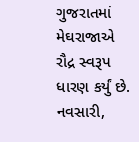ગુજરાતમાં મેઘરાજાએ રૌદ્ર સ્વરૂપ ધારણ કર્યું છે. નવસારી,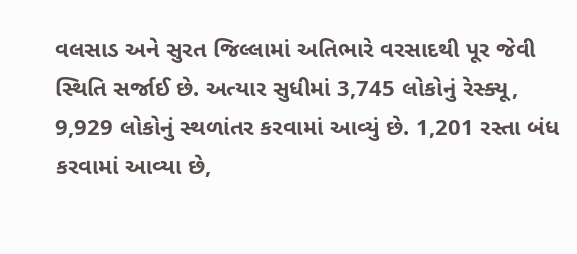વલસાડ અને સુરત જિલ્લામાં અતિભારે વરસાદથી પૂર જેવી સ્થિતિ સર્જાઈ છે. અત્યાર સુધીમાં 3,745 લોકોનું રેસ્ક્યૂ, 9,929 લોકોનું સ્થળાંતર કરવામાં આવ્યું છે. 1,201 રસ્તા બંધ કરવામાં આવ્યા છે,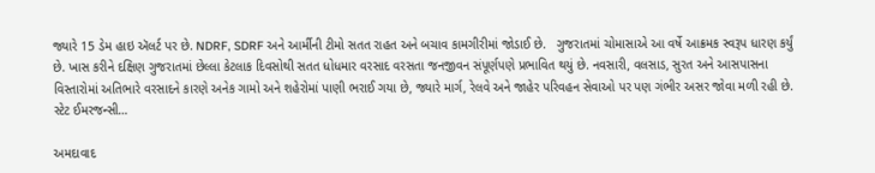જ્યારે 15 ડેમ હાઇ ઍલર્ટ પર છે. NDRF, SDRF અને આર્મીની ટીમો સતત રાહત અને બચાવ કામગીરીમાં જોડાઈ છે.   ગુજરાતમાં ચોમાસાએ આ વર્ષે આક્રમક સ્વરૂપ ધારણ કર્યું છે. ખાસ કરીને દક્ષિણ ગુજરાતમાં છેલ્લા કેટલાક દિવસોથી સતત ધોધમાર વરસાદ વરસતા જનજીવન સંપૂર્ણપણે પ્રભાવિત થયું છે. નવસારી, વલસાડ, સુરત અને આસપાસના વિસ્તારોમાં અતિભારે વરસાદને કારણે અનેક ગામો અને શહેરોમાં પાણી ભરાઈ ગયા છે, જ્યારે માર્ગ, રેલવે અને જાહેર પરિવહન સેવાઓ પર પણ ગંભીર અસર જોવા મળી રહી છે. સ્ટેટ ઈમરજન્સી…

અમદાવાદ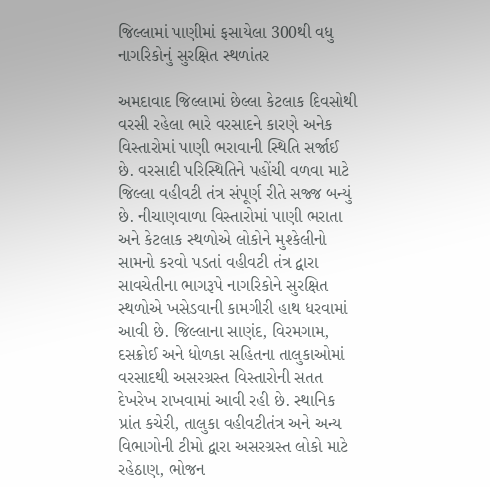જિલ્લામાં પાણીમાં ફસાયેલા 300થી વધુ નાગરિકોનું સુરક્ષિત સ્થળાંતર

અમદાવાદ જિલ્લામાં છેલ્લા કેટલાક દિવસોથી વરસી રહેલા ભારે વરસાદને કારણે અનેક વિસ્તારોમાં પાણી ભરાવાની સ્થિતિ સર્જાઈ છે. વરસાદી પરિસ્થિતિને પહોંચી વળવા માટે જિલ્લા વહીવટી તંત્ર સંપૂર્ણ રીતે સજ્જ બન્યું છે. નીચાણવાળા વિસ્તારોમાં પાણી ભરાતા અને કેટલાક સ્થળોએ લોકોને મુશ્કેલીનો સામનો કરવો પડતાં વહીવટી તંત્ર દ્વારા સાવચેતીના ભાગરૂપે નાગરિકોને સુરક્ષિત સ્થળોએ ખસેડવાની કામગીરી હાથ ધરવામાં આવી છે. જિલ્લાના સાણંદ, વિરમગામ, દસક્રોઈ અને ધોળકા સહિતના તાલુકાઓમાં વરસાદથી અસરગ્રસ્ત વિસ્તારોની સતત દેખરેખ રાખવામાં આવી રહી છે. સ્થાનિક પ્રાંત કચેરી, તાલુકા વહીવટીતંત્ર અને અન્ય વિભાગોની ટીમો દ્વારા અસરગ્રસ્ત લોકો માટે રહેઠાણ, ભોજન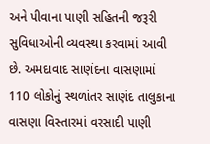અને પીવાના પાણી સહિતની જરૂરી સુવિધાઓની વ્યવસ્થા કરવામાં આવી છે. અમદાવાદ સાણંદના વાસણામાં 110 લોકોનું સ્થળાંતર સાણંદ તાલુકાના વાસણા વિસ્તારમાં વરસાદી પાણી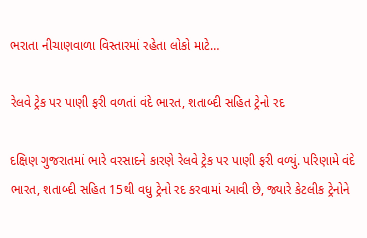ભરાતા નીચાણવાળા વિસ્તારમાં રહેતા લોકો માટે…

રેલવે ટ્રેક પર પાણી ફરી વળતાં વંદે ભારત, શતાબ્દી સહિત ટ્રેનો રદ

દક્ષિણ ગુજરાતમાં ભારે વરસાદને કારણે રેલવે ટ્રેક પર પાણી ફરી વળ્યું. પરિણામે વંદે ભારત, શતાબ્દી સહિત 15થી વધુ ટ્રેનો રદ કરવામાં આવી છે, જ્યારે કેટલીક ટ્રેનોને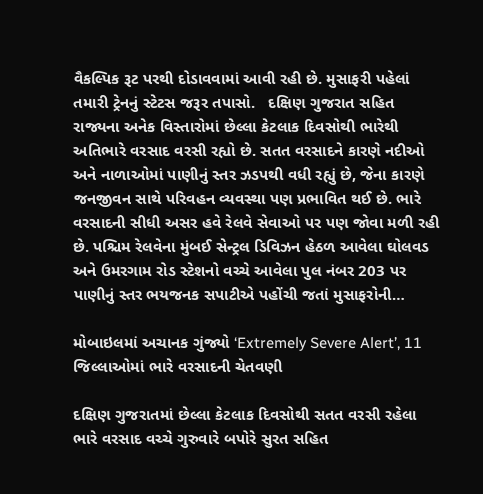વૈકલ્પિક રૂટ પરથી દોડાવવામાં આવી રહી છે. મુસાફરી પહેલાં તમારી ટ્રેનનું સ્ટેટસ જરૂર તપાસો.   દક્ષિણ ગુજરાત સહિત રાજ્યના અનેક વિસ્તારોમાં છેલ્લા કેટલાક દિવસોથી ભારેથી અતિભારે વરસાદ વરસી રહ્યો છે. સતત વરસાદને કારણે નદીઓ અને નાળાઓમાં પાણીનું સ્તર ઝડપથી વધી રહ્યું છે, જેના કારણે જનજીવન સાથે પરિવહન વ્યવસ્થા પણ પ્રભાવિત થઈ છે. ભારે વરસાદની સીધી અસર હવે રેલવે સેવાઓ પર પણ જોવા મળી રહી છે. પશ્ચિમ રેલવેના મુંબઈ સેન્ટ્રલ ડિવિઝન હેઠળ આવેલા ઘોલવડ અને ઉમરગામ રોડ સ્ટેશનો વચ્ચે આવેલા પુલ નંબર 203 પર પાણીનું સ્તર ભયજનક સપાટીએ પહોંચી જતાં મુસાફરોની…

મોબાઇલમાં અચાનક ગુંજ્યો ‘Extremely Severe Alert’, 11 જિલ્લાઓમાં ભારે વરસાદની ચેતવણી

દક્ષિણ ગુજરાતમાં છેલ્લા કેટલાક દિવસોથી સતત વરસી રહેલા ભારે વરસાદ વચ્ચે ગુરુવારે બપોરે સુરત સહિત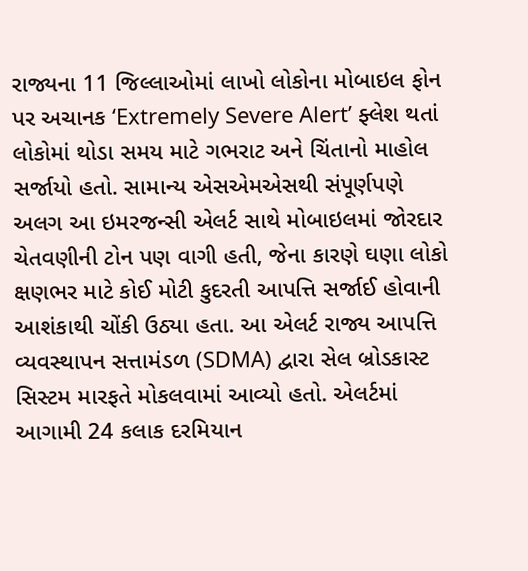રાજ્યના 11 જિલ્લાઓમાં લાખો લોકોના મોબાઇલ ફોન પર અચાનક ‘Extremely Severe Alert’ ફ્લેશ થતાં લોકોમાં થોડા સમય માટે ગભરાટ અને ચિંતાનો માહોલ સર્જાયો હતો. સામાન્ય એસએમએસથી સંપૂર્ણપણે અલગ આ ઇમરજન્સી એલર્ટ સાથે મોબાઇલમાં જોરદાર ચેતવણીની ટોન પણ વાગી હતી, જેના કારણે ઘણા લોકો ક્ષણભર માટે કોઈ મોટી કુદરતી આપત્તિ સર્જાઈ હોવાની આશંકાથી ચોંકી ઉઠ્યા હતા. આ એલર્ટ રાજ્ય આપત્તિ વ્યવસ્થાપન સત્તામંડળ (SDMA) દ્વારા સેલ બ્રોડકાસ્ટ સિસ્ટમ મારફતે મોકલવામાં આવ્યો હતો. એલર્ટમાં આગામી 24 કલાક દરમિયાન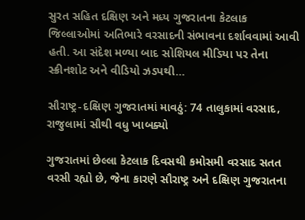સુરત સહિત દક્ષિણ અને મધ્ય ગુજરાતના કેટલાક જિલ્લાઓમાં અતિભારે વરસાદની સંભાવના દર્શાવવામાં આવી હતી. આ સંદેશ મળ્યા બાદ સોશિયલ મીડિયા પર તેના સ્ક્રીનશોટ અને વીડિયો ઝડપથી…

સૌરાષ્ટ્ર-દક્ષિણ ગુજરાતમાં માવઠું: 74 તાલુકામાં વરસાદ, રાજુલામાં સૌથી વધુ ખાબક્યો

ગુજરાતમાં છેલ્લા કેટલાક દિવસથી કમોસમી વરસાદ સતત વરસી રહ્યો છે, જેના કારણે સૌરાષ્ટ્ર અને દક્ષિણ ગુજરાતના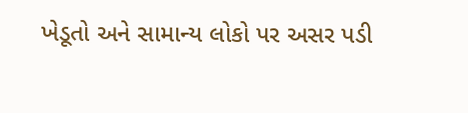ખેડૂતો અને સામાન્ય લોકો પર અસર પડી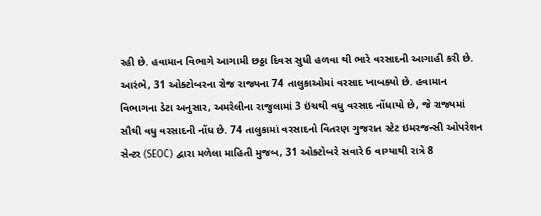રહી છે. હવામાન વિભાગે આગામી છઠ્ઠા દિવસ સુધી હળવા થી ભારે વરસાદની આગાહી કરી છે. આરંભે, 31 ઓક્ટોબરના રોજ રાજ્યના 74 તાલુકાઓમાં વરસાદ ખાબક્યો છે. હવામાન વિભાગના ડેટા અનુસાર, અમરેલીના રાજુલામાં 3 ઇંચથી વધુ વરસાદ નોંધાયો છે, જે રાજ્યમાં સૌથી વધુ વરસાદની નોંધ છે. 74 તાલુકામાં વરસાદનો વિતરણ ગુજરાત સ્ટેટ ઇમરજન્સી ઓપરેશન સેન્ટર (SEOC) દ્વારા મળેલા માહિતી મુજબ, 31 ઓક્ટોબરે સવારે 6 વાગ્યાથી રાત્રે 8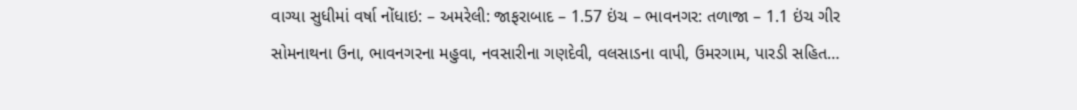વાગ્યા સુધીમાં વર્ષા નોંધાઇ: – અમરેલી: જાફરાબાદ – 1.57 ઇંચ – ભાવનગર: તળાજા – 1.1 ઇંચ ગીર સોમનાથના ઉના, ભાવનગરના મહુવા, નવસારીના ગણદેવી, વલસાડના વાપી, ઉમરગામ, પારડી સહિત…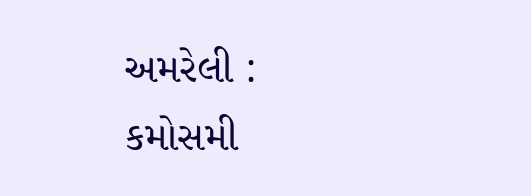અમરેલી : કમોસમી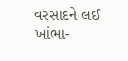વરસાદને લઈ ખાંભા-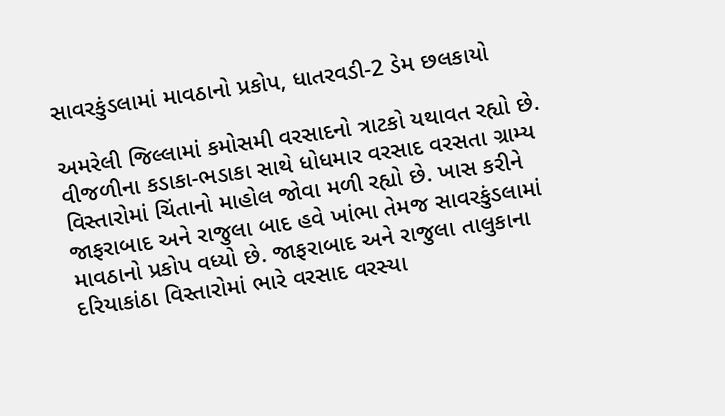સાવરકુંડલામાં માવઠાનો પ્રકોપ, ધાતરવડી-2 ડેમ છલકાયો

અમરેલી જિલ્લામાં કમોસમી વરસાદનો ત્રાટકો યથાવત રહ્યો છે. વીજળીના કડાકા-ભડાકા સાથે ધોધમાર વરસાદ વરસતા ગ્રામ્ય વિસ્તારોમાં ચિંતાનો માહોલ જોવા મળી રહ્યો છે. ખાસ કરીને જાફરાબાદ અને રાજુલા બાદ હવે ખાંભા તેમજ સાવરકુંડલામાં માવઠાનો પ્રકોપ વધ્યો છે. જાફરાબાદ અને રાજુલા તાલુકાના દરિયાકાંઠા વિસ્તારોમાં ભારે વરસાદ વરસ્યા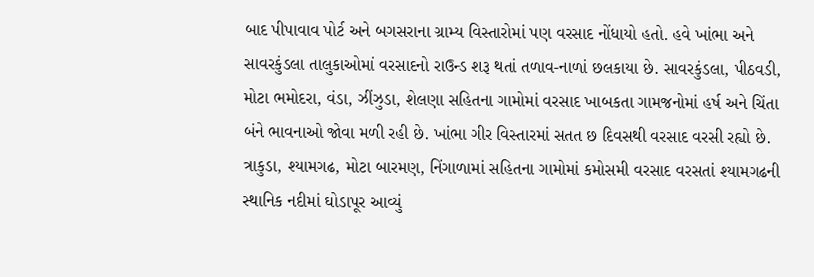બાદ પીપાવાવ પોર્ટ અને બગસરાના ગ્રામ્ય વિસ્તારોમાં પણ વરસાદ નોંધાયો હતો. હવે ખાંભા અને સાવરકુંડલા તાલુકાઓમાં વરસાદનો રાઉન્ડ શરૂ થતાં તળાવ-નાળાં છલકાયા છે. સાવરકુંડલા, પીઠવડી, મોટા ભમોદરા, વંડા, ઝીંઝુડા, શેલણા સહિતના ગામોમાં વરસાદ ખાબકતા ગામજનોમાં હર્ષ અને ચિંતા બંને ભાવનાઓ જોવા મળી રહી છે. ખાંભા ગીર વિસ્તારમાં સતત છ દિવસથી વરસાદ વરસી રહ્યો છે. ત્રાકુડા, શ્યામગઢ, મોટા બારમણ, નિંગાળામાં સહિતના ગામોમાં કમોસમી વરસાદ વરસતાં શ્યામગઢની સ્થાનિક નદીમાં ઘોડાપૂર આવ્યું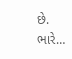છે. ભારે…